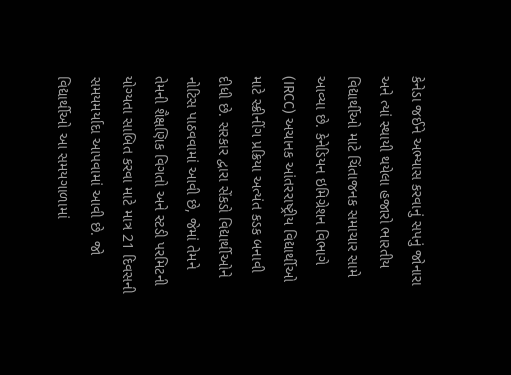કેનેડા જઈને અભ્યાસ કરવાનું સપનું જોનારા અને ત્યાં સ્થાયી થયેલા હજારો ભારતીય વિદ્યાર્થીઓ માટે ચિંતાજનક સમાચાર સામે આવ્યા છે. કેનેડિયન ઇમિગ્રેશન વિભાગે (IRCC) અચાનક આંતરરાષ્ટ્રીય વિદ્યાર્થીઓ માટે સ્ક્રીનીંગ પ્રક્રિયા અત્યંત કડક બનાવી દીધી છે. સરકાર દ્વારા સેંકડો વિદ્યાર્થીઓને નોટિસ પાઠવવામાં આવી છે, જેમાં તેમને તેમની શૈક્ષણિક વિગતો અને સ્ટડી પરમિટની યોગ્યતા સાબિત કરવા માટે માત્ર 21 દિવસની સમયમર્યાદા આપવામાં આવી છે. જો વિદ્યાર્થીઓ આ સમયગાળામાં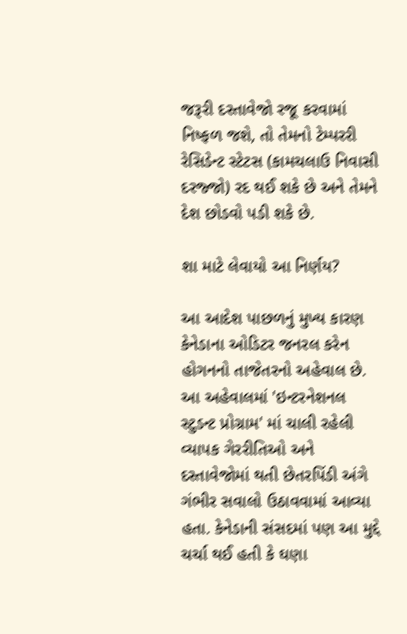જરૂરી દસ્તાવેજો રજૂ કરવામાં નિષ્ફળ જશે, તો તેમનો ટેમ્પરરી રેસિડેન્ટ સ્ટેટસ (કામચલાઉ નિવાસી દરજ્જો) રદ થઈ શકે છે અને તેમને દેશ છોડવો પડી શકે છે.

શા માટે લેવાયો આ નિર્ણય?

આ આદેશ પાછળનું મુખ્ય કારણ કેનેડાના ઓડિટર જનરલ કરેન હોગનનો તાજેતરનો અહેવાલ છે. આ અહેવાલમાં 'ઇન્ટરનેશનલ સ્ટુડન્ટ પ્રોગ્રામ' માં ચાલી રહેલી વ્યાપક ગેરરીતિઓ અને દસ્તાવેજોમાં થતી છેતરપિંડી અંગે ગંભીર સવાલો ઉઠાવવામાં આવ્યા હતા. કેનેડાની સંસદમાં પણ આ મુદ્દે ચર્ચા થઈ હતી કે ઘણા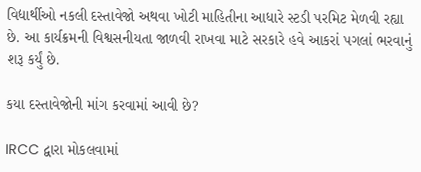વિદ્યાર્થીઓ નકલી દસ્તાવેજો અથવા ખોટી માહિતીના આધારે સ્ટડી પરમિટ મેળવી રહ્યા છે. આ કાર્યક્રમની વિશ્વસનીયતા જાળવી રાખવા માટે સરકારે હવે આકરાં પગલાં ભરવાનું શરૂ કર્યું છે.

કયા દસ્તાવેજોની માંગ કરવામાં આવી છે?

IRCC દ્વારા મોકલવામાં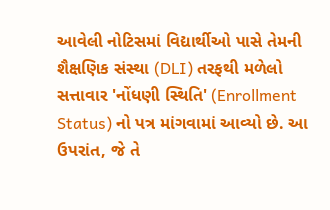આવેલી નોટિસમાં વિદ્યાર્થીઓ પાસે તેમની શૈક્ષણિક સંસ્થા (DLI) તરફથી મળેલો સત્તાવાર 'નોંધણી સ્થિતિ' (Enrollment Status) નો પત્ર માંગવામાં આવ્યો છે. આ ઉપરાંત, જે તે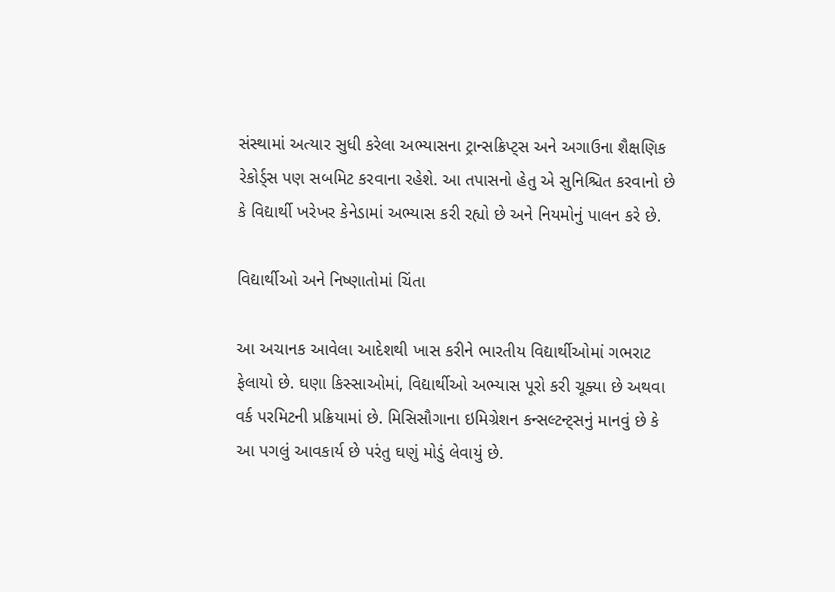સંસ્થામાં અત્યાર સુધી કરેલા અભ્યાસના ટ્રાન્સક્રિપ્ટ્સ અને અગાઉના શૈક્ષણિક રેકોર્ડ્સ પણ સબમિટ કરવાના રહેશે. આ તપાસનો હેતુ એ સુનિશ્ચિત કરવાનો છે કે વિદ્યાર્થી ખરેખર કેનેડામાં અભ્યાસ કરી રહ્યો છે અને નિયમોનું પાલન કરે છે.

વિદ્યાર્થીઓ અને નિષ્ણાતોમાં ચિંતા

આ અચાનક આવેલા આદેશથી ખાસ કરીને ભારતીય વિદ્યાર્થીઓમાં ગભરાટ ફેલાયો છે. ઘણા કિસ્સાઓમાં, વિદ્યાર્થીઓ અભ્યાસ પૂરો કરી ચૂક્યા છે અથવા વર્ક પરમિટની પ્રક્રિયામાં છે. મિસિસૌગાના ઇમિગ્રેશન કન્સલ્ટન્ટ્સનું માનવું છે કે આ પગલું આવકાર્ય છે પરંતુ ઘણું મોડું લેવાયું છે.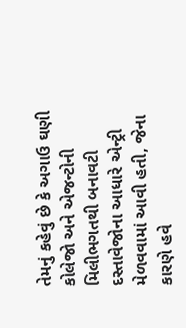તેમનું કહેવું છે કે અગાઉ ઘણી કોલેજો અને એજન્ટોની મિલીભગતથી બનાવટી દસ્તાવેજોના આધારે એન્ટ્રી મેળવવામાં આવી હતી, જેના કારણે હવે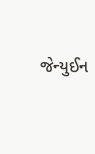જેન્યુઈન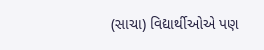(સાચા) વિદ્યાર્થીઓએ પણ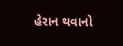હેરાન થવાનો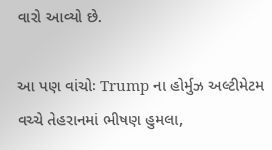વારો આવ્યો છે.

આ પણ વાંચોઃ Trump ના હોર્મુઝ અલ્ટીમેટમ વચ્ચે તેહરાનમાં ભીષણ હુમલા,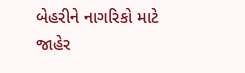બેહરીને નાગરિકો માટે જાહેર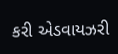કરી એડવાયઝરી